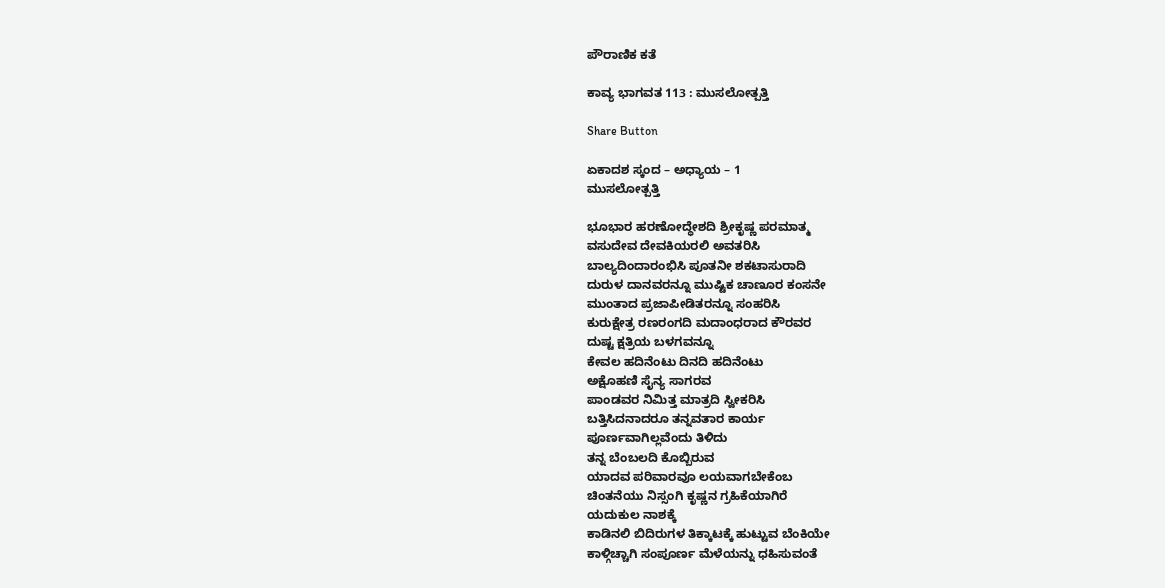ಪೌರಾಣಿಕ ಕತೆ

ಕಾವ್ಯ ಭಾಗವತ 113 : ಮುಸಲೋತ್ಪತ್ತಿ

Share Button

ಏಕಾದಶ ಸ್ಕಂದ – ಅಧ್ಯಾಯ – 1
ಮುಸಲೋತ್ಪತ್ತಿ

ಭೂಭಾರ ಹರಣೋದ್ಧೇಶದಿ ಶ್ರೀಕೃಷ್ಣ ಪರಮಾತ್ಮ
ವಸುದೇವ ದೇವಕಿಯರಲಿ ಅವತರಿಸಿ
ಬಾಲ್ಯದಿಂದಾರಂಭಿಸಿ ಪೂತನೀ ಶಕಟಾಸುರಾದಿ
ದುರುಳ ದಾನವರನ್ನೂ ಮುಷ್ಟಿಕ ಚಾಣೂರ ಕಂಸನೇ
ಮುಂತಾದ ಪ್ರಜಾಪೀಡಿತರನ್ನೂ ಸಂಹರಿಸಿ
ಕುರುಕ್ಷೇತ್ರ ರಣರಂಗದಿ ಮದಾಂಧರಾದ ಕೌರವರ
ದುಷ್ಟ ಕ್ಷತ್ರಿಯ ಬಳಗವನ್ನೂ
ಕೇವಲ ಹದಿನೆಂಟು ದಿನದಿ ಹದಿನೆಂಟು
ಅಕ್ಷೊಹಣಿ ಸೈನ್ಯ ಸಾಗರವ
ಪಾಂಡವರ ನಿಮಿತ್ತ ಮಾತ್ರದಿ ಸ್ವೀಕರಿಸಿ
ಬತ್ತಿಸಿದನಾದರೂ ತನ್ನವತಾರ ಕಾರ್ಯ
ಪೂರ್ಣವಾಗಿಲ್ಲವೆಂದು ತಿಳಿದು
ತನ್ನ ಬೆಂಬಲದಿ ಕೊಬ್ಬಿರುವ
ಯಾದವ ಪರಿವಾರವೂ ಲಯವಾಗಬೇಕೆಂಬ
ಚಿಂತನೆಯು ನಿಸ್ಸಂಗಿ ಕೃಷ್ಣನ ಗ್ರಹಿಕೆಯಾಗಿರೆ
ಯದುಕುಲ ನಾಶಕ್ಕೆ
ಕಾಡಿನಲಿ ಬಿದಿರುಗಳ ತಿಕ್ಕಾಟಕ್ಕೆ ಹುಟ್ಟುವ ಬೆಂಕಿಯೇ
ಕಾಳ್ಗಿಚ್ಚಾಗಿ ಸಂಪೂರ್ಣ ಮೆಳೆಯನ್ನು ಧಹಿಸುವಂತೆ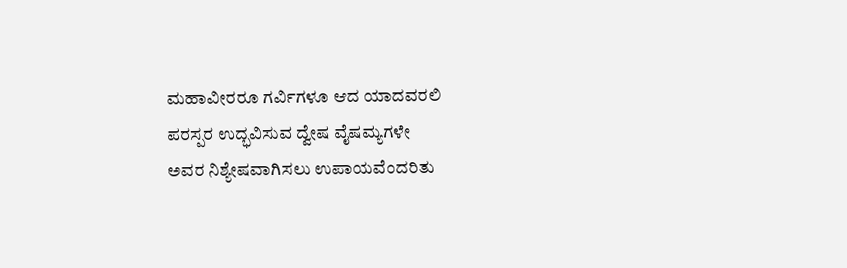ಮಹಾವೀರರೂ ಗರ್ವಿಗಳೂ ಆದ ಯಾದವರಲಿ
ಪರಸ್ಪರ ಉದ್ಭವಿಸುವ ದ್ವೇಷ ವೈಷಮ್ಯಗಳೇ
ಅವರ ನಿಶ್ಯೇಷವಾಗಿಸಲು ಉಪಾಯವೆಂದರಿತು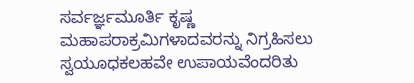ಸರ್ವರ್ಜ್ಞಮೂರ್ತಿ ಕೃಷ್ಣ
ಮಹಾಪರಾಕ್ರಮಿಗಳಾದವರನ್ನು ನಿಗ್ರಹಿಸಲು
ಸ್ವಯೂಧಕಲಹವೇ ಉಪಾಯವೆಂದರಿತು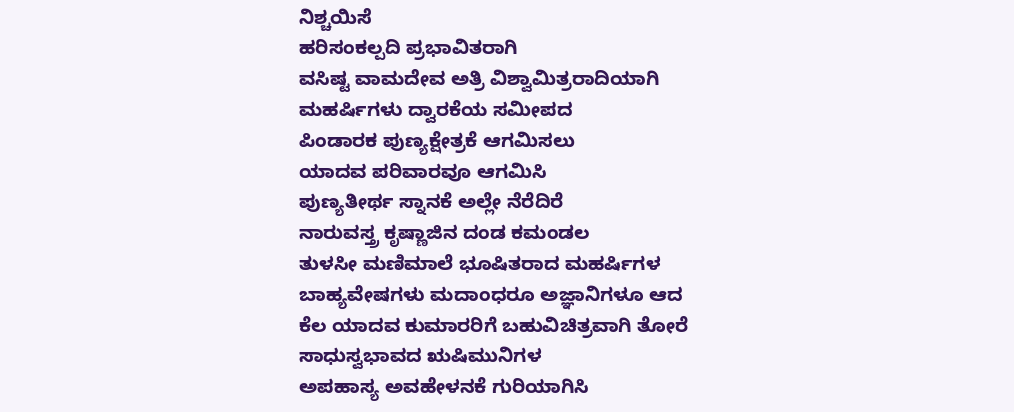ನಿಶ್ಚಯಿಸೆ
ಹರಿಸಂಕಲ್ಪದಿ ಪ್ರಭಾವಿತರಾಗಿ
ವಸಿಷ್ಟ ವಾಮದೇವ ಅತ್ರಿ ವಿಶ್ವಾಮಿತ್ರರಾದಿಯಾಗಿ
ಮಹರ್ಷಿಗಳು ದ್ವಾರಕೆಯ ಸಮೀಪದ
ಪಿಂಡಾರಕ ಪುಣ್ಯಕ್ಷೇತ್ರಕೆ ಆಗಮಿಸಲು
ಯಾದವ ಪರಿವಾರವೂ ಆಗಮಿಸಿ
ಪುಣ್ಯತೀರ್ಥ ಸ್ನಾನಕೆ ಅಲ್ಲೇ ನೆರೆದಿರೆ
ನಾರುವಸ್ತ್ರ ಕೃಷ್ಣಾಜಿನ ದಂಡ ಕಮಂಡಲ
ತುಳಸೀ ಮಣಿಮಾಲೆ ಭೂಷಿತರಾದ ಮಹರ್ಷಿಗಳ
ಬಾಹ್ಯವೇಷಗಳು ಮದಾಂಧರೂ ಅಜ್ಞಾನಿಗಳೂ ಆದ
ಕೆಲ ಯಾದವ ಕುಮಾರರಿಗೆ ಬಹುವಿಚಿತ್ರವಾಗಿ ತೋರೆ
ಸಾಧುಸ್ವಭಾವದ ಋಷಿಮುನಿಗಳ
ಅಪಹಾಸ್ಯ ಅವಹೇಳನಕೆ ಗುರಿಯಾಗಿಸಿ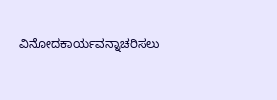ವಿನೋದಕಾರ್ಯವನ್ನಾಚರಿಸಲು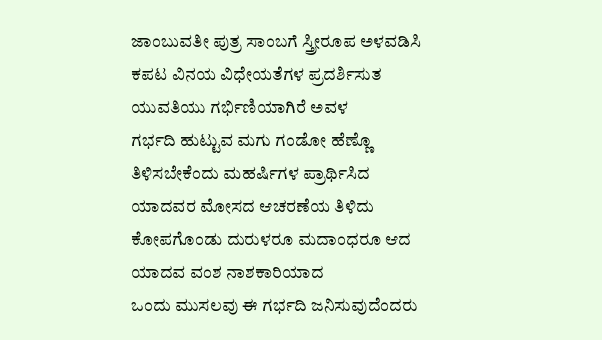ಜಾಂಬುವತೀ ಪುತ್ರ ಸಾಂಬಗೆ ಸ್ತ್ರೀರೂಪ ಅಳವಡಿಸಿ
ಕಪಟ ವಿನಯ ವಿಧೇಯತೆಗಳ ಪ್ರದರ್ಶಿಸುತ
ಯುವತಿಯು ಗರ್ಭಿಣಿಯಾಗಿರೆ ಅವಳ
ಗರ್ಭದಿ ಹುಟ್ಟುವ ಮಗು ಗಂಡೋ ಹೆಣ್ಣೊ
ತಿಳಿಸಬೇಕೆಂದು ಮಹರ್ಷಿಗಳ ಪ್ರಾರ್ಥಿಸಿದ
ಯಾದವರ ಮೋಸದ ಆಚರಣೆಯ ತಿಳಿದು
ಕೋಪಗೊಂಡು ದುರುಳರೂ ಮದಾಂಧರೂ ಆದ
ಯಾದವ ವಂಶ ನಾಶಕಾರಿಯಾದ
ಒಂದು ಮುಸಲವು ಈ ಗರ್ಭದಿ ಜನಿಸುವುದೆಂದರು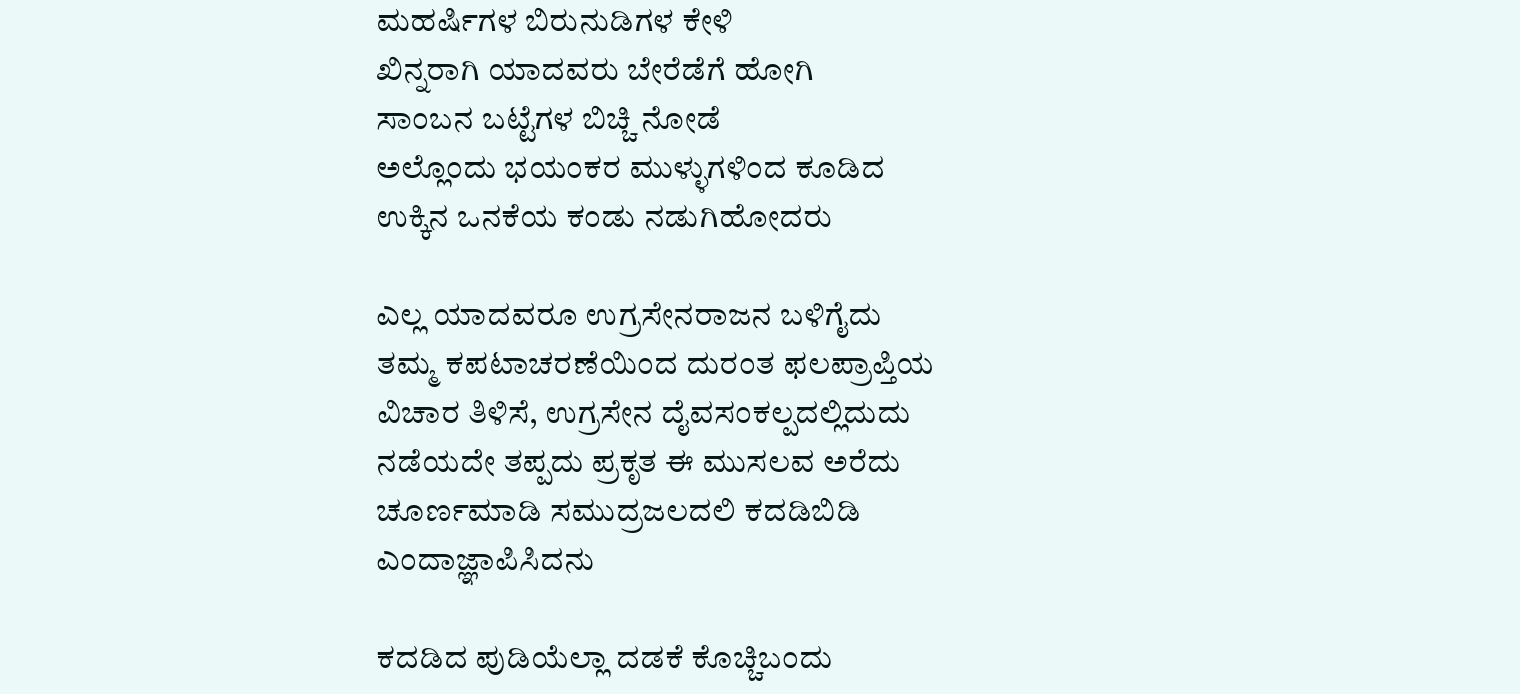ಮಹರ್ಷಿಗಳ ಬಿರುನುಡಿಗಳ ಕೇಳಿ
ಖಿನ್ನರಾಗಿ ಯಾದವರು ಬೇರೆಡೆಗೆ ಹೋಗಿ
ಸಾಂಬನ ಬಟ್ಟೆಗಳ ಬಿಚ್ಚಿ ನೋಡೆ
ಅಲ್ಲೊಂದು ಭಯಂಕರ ಮುಳ್ಳುಗಳಿಂದ ಕೂಡಿದ
ಉಕ್ಕಿನ ಒನಕೆಯ ಕಂಡು ನಡುಗಿಹೋದರು

ಎಲ್ಲ ಯಾದವರೂ ಉಗ್ರಸೇನರಾಜನ ಬಳಿಗೈದು
ತಮ್ಮ ಕಪಟಾಚರಣೆಯಿಂದ ದುರಂತ ಫಲಪ್ರಾಪ್ತಿಯ
ವಿಚಾರ ತಿಳಿಸೆ, ಉಗ್ರಸೇನ ದೈವಸಂಕಲ್ಪದಲ್ಲಿದುದು
ನಡೆಯದೇ ತಪ್ಪದು ಪ್ರಕೃತ ಈ ಮುಸಲವ ಅರೆದು
ಚೂರ್ಣಮಾಡಿ ಸಮುದ್ರಜಲದಲಿ ಕದಡಿಬಿಡಿ
ಎಂದಾಜ್ಞಾಪಿಸಿದನು

ಕದಡಿದ ಪುಡಿಯೆಲ್ಲಾ ದಡಕೆ ಕೊಚ್ಚಿಬಂದು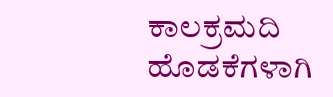ಕಾಲಕ್ರಮದಿ ಹೊಡಕೆಗಳಾಗಿ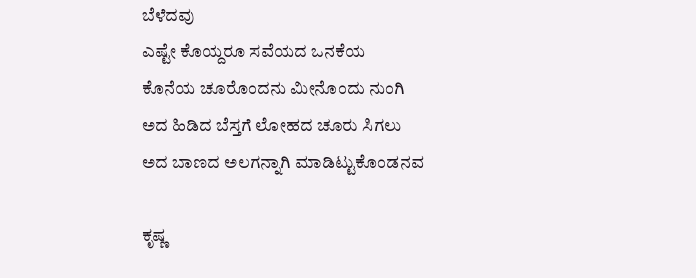ಬೆಳೆದವು
ಎಷ್ಟೇ ಕೊಯ್ದರೂ ಸವೆಯದ ಒನಕೆಯ
ಕೊನೆಯ ಚೂರೊಂದನು ಮೀನೊಂದು ನುಂಗಿ
ಅದ ಹಿಡಿದ ಬೆಸ್ತಗೆ ಲೋಹದ ಚೂರು ಸಿಗಲು
ಅದ ಬಾಣದ ಅಲಗನ್ನಾಗಿ ಮಾಡಿಟ್ಟುಕೊಂಡನವ

ಕೃಷ್ಣ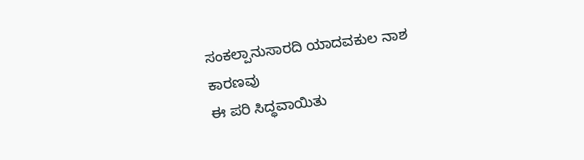ಸಂಕಲ್ಪಾನುಸಾರದಿ ಯಾದವಕುಲ ನಾಶ ಕಾರಣವು
ಈ ಪರಿ ಸಿದ್ಧವಾಯಿತು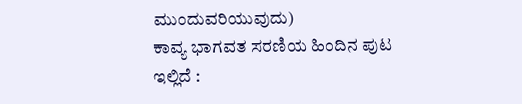ಮುಂದುವರಿಯುವುದು)
ಕಾವ್ಯ ಭಾಗವತ ಸರಣಿಯ ಹಿಂದಿನ ಪುಟ ಇಲ್ಲಿದೆ :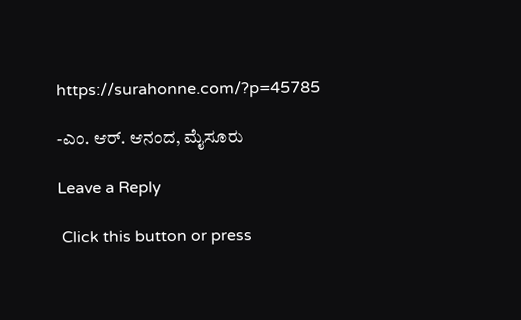https://surahonne.com/?p=45785

-ಎಂ. ಆರ್. ಆನಂದ, ಮೈಸೂರು

Leave a Reply

 Click this button or press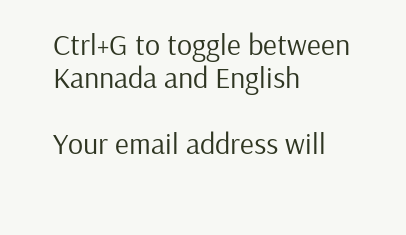Ctrl+G to toggle between Kannada and English

Your email address will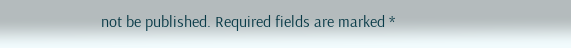not be published. Required fields are marked *